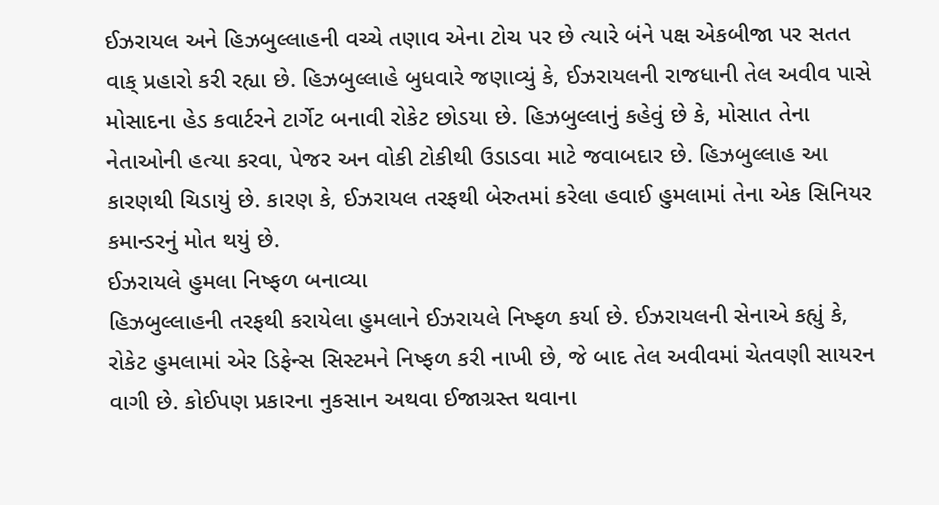ઈઝરાયલ અને હિઝબુલ્લાહની વચ્ચે તણાવ એના ટોચ પર છે ત્યારે બંને પક્ષ એકબીજા પર સતત વાક્ પ્રહારો કરી રહ્યા છે. હિઝબુલ્લાહે બુધવારે જણાવ્યું કે, ઈઝરાયલની રાજધાની તેલ અવીવ પાસે મોસાદના હેડ કવાર્ટરને ટાર્ગેટ બનાવી રોકેટ છોડયા છે. હિઝબુલ્લાનું કહેવું છે કે, મોસાત તેના નેતાઓની હત્યા કરવા, પેજર અન વોકી ટોકીથી ઉડાડવા માટે જવાબદાર છે. હિઝબુલ્લાહ આ કારણથી ચિડાયું છે. કારણ કે, ઈઝરાયલ તરફથી બેરુતમાં કરેલા હવાઈ હુમલામાં તેના એક સિનિયર કમાન્ડરનું મોત થયું છે.
ઈઝરાયલે હુમલા નિષ્ફળ બનાવ્યા
હિઝબુલ્લાહની તરફથી કરાયેલા હુમલાને ઈઝરાયલે નિષ્ફળ કર્યા છે. ઈઝરાયલની સેનાએ કહ્યું કે, રોકેટ હુમલામાં એર ડિફેન્સ સિસ્ટમને નિષ્ફળ કરી નાખી છે, જે બાદ તેલ અવીવમાં ચેતવણી સાયરન વાગી છે. કોઈપણ પ્રકારના નુકસાન અથવા ઈજાગ્રસ્ત થવાના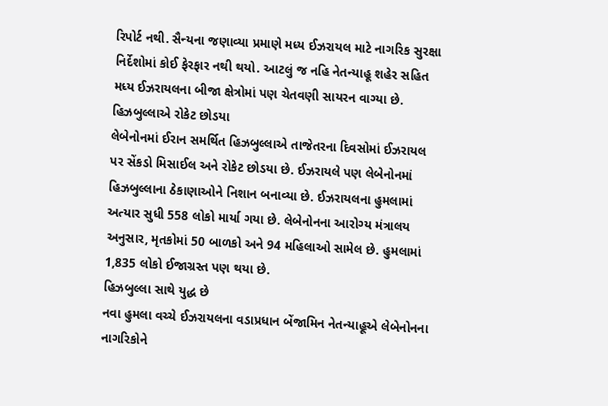રિપોર્ટ નથી. સૈન્યના જણાવ્યા પ્રમાણે મધ્ય ઈઝરાયલ માટે નાગરિક સુરક્ષા નિર્દેશોમાં કોઈ ફેરફાર નથી થયો. આટલું જ નહિ નેતન્યાહૂ શહેર સહિત મધ્ય ઈઝરાયલના બીજા ક્ષેત્રોમાં પણ ચેતવણી સાયરન વાગ્યા છે.
હિઝબુલ્લાએ રોકેટ છોડયા
લેબેનોનમાં ઈરાન સમર્થિત હિઝબુલ્લાએ તાજેતરના દિવસોમાં ઈઝરાયલ પર સેંકડો મિસાઈલ અને રોકેટ છોડયા છે. ઈઝરાયલે પણ લેબેનોનમાં હિઝબુલ્લાના ઠેકાણાઓને નિશાન બનાવ્યા છે. ઈઝરાયલના હુમલામાં અત્યાર સુધી 558 લોકો માર્યા ગયા છે. લેબેનોનના આરોગ્ય મંત્રાલય અનુસાર, મૃતકોમાં 50 બાળકો અને 94 મહિલાઓ સામેલ છે. હુમલામાં 1,835 લોકો ઈજાગ્રસ્ત પણ થયા છે.
હિઝબુલ્લા સાથે યુદ્ધ છે
નવા હુમલા વચ્ચે ઈઝરાયલના વડાપ્રધાન બેંજામિન નેતન્યાહૂએ લેબેનોનના નાગરિકોને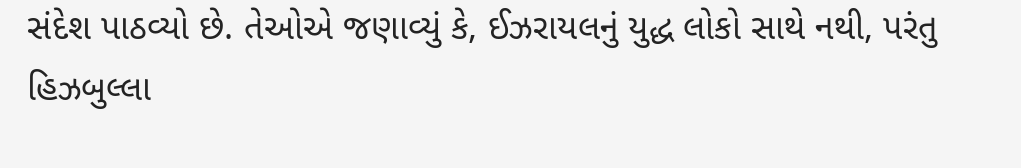સંદેશ પાઠવ્યો છે. તેઓએ જણાવ્યું કે, ઈઝરાયલનું યુદ્ધ લોકો સાથે નથી, પરંતુ હિઝબુલ્લા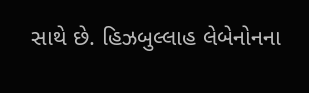સાથે છે. હિઝબુલ્લાહ લેબેનોનના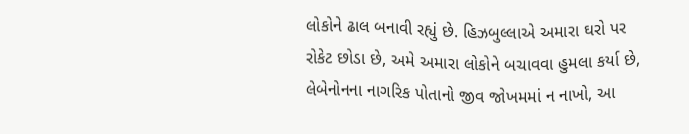લોકોને ઢાલ બનાવી રહ્યું છે. હિઝબુલ્લાએ અમારા ઘરો પર રોકેટ છોડા છે, અમે અમારા લોકોને બચાવવા હુમલા કર્યા છે, લેબેનોનના નાગરિક પોતાનો જીવ જોખમમાં ન નાખો, આ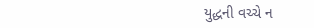યુદ્ધની વચ્ચે ન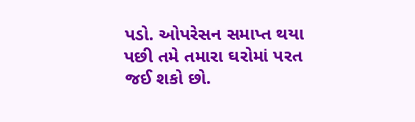પડો. ઓપરેસન સમાપ્ત થયા પછી તમે તમારા ઘરોમાં પરત જઈ શકો છો.